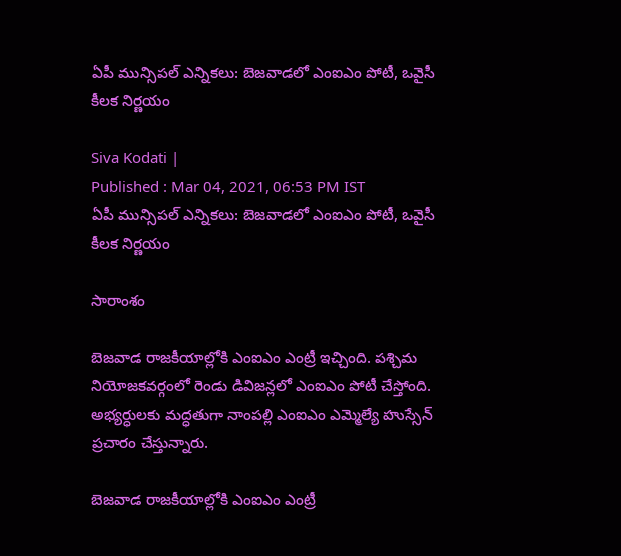ఏపీ మున్సిపల్ ఎన్నికలు: బెజవాడలో ఎంఐఎం పోటీ, ఒవైసీ కీలక నిర్ణయం

Siva Kodati |
Published : Mar 04, 2021, 06:53 PM IST
ఏపీ మున్సిపల్ ఎన్నికలు: బెజవాడలో ఎంఐఎం పోటీ, ఒవైసీ కీలక నిర్ణయం

సారాంశం

బెజవాడ రాజకీయాల్లోకి ఎంఐఎం ఎంట్రీ ఇచ్చింది. పశ్చిమ నియోజకవర్గంలో రెండు డివిజన్లలో ఎంఐఎం పోటీ చేస్తోంది. అభ్యర్ధులకు మద్ధతుగా నాంపల్లి ఎంఐఎం ఎమ్మెల్యే హుస్సేన్ ప్రచారం చేస్తున్నారు.

బెజవాడ రాజకీయాల్లోకి ఎంఐఎం ఎంట్రీ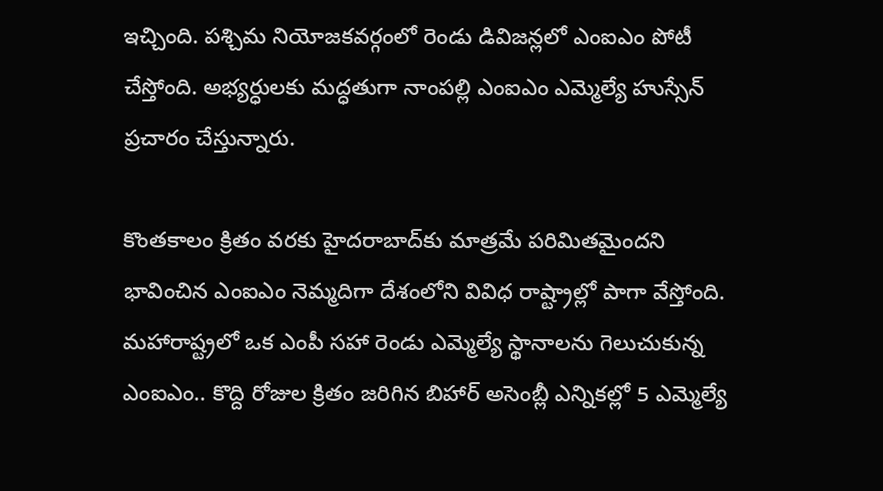ఇచ్చింది. పశ్చిమ నియోజకవర్గంలో రెండు డివిజన్లలో ఎంఐఎం పోటీ చేస్తోంది. అభ్యర్ధులకు మద్ధతుగా నాంపల్లి ఎంఐఎం ఎమ్మెల్యే హుస్సేన్ ప్రచారం చేస్తున్నారు.

కొంతకాలం క్రితం వరకు హైదరాబాద్‌కు మాత్రమే పరిమితమైందని భావించిన ఎంఐఎం నెమ్మదిగా దేశంలోని వివిధ రాష్ట్రాల్లో పాగా వేస్తోంది. మహారాష్ట్రలో ఒక ఎంపీ సహా రెండు ఎమ్మెల్యే స్థానాలను గెలుచుకున్న ఎంఐఎం.. కొద్ది రోజుల క్రితం జరిగిన బిహార్ అసెంబ్లీ ఎన్నికల్లో 5 ఎమ్మెల్యే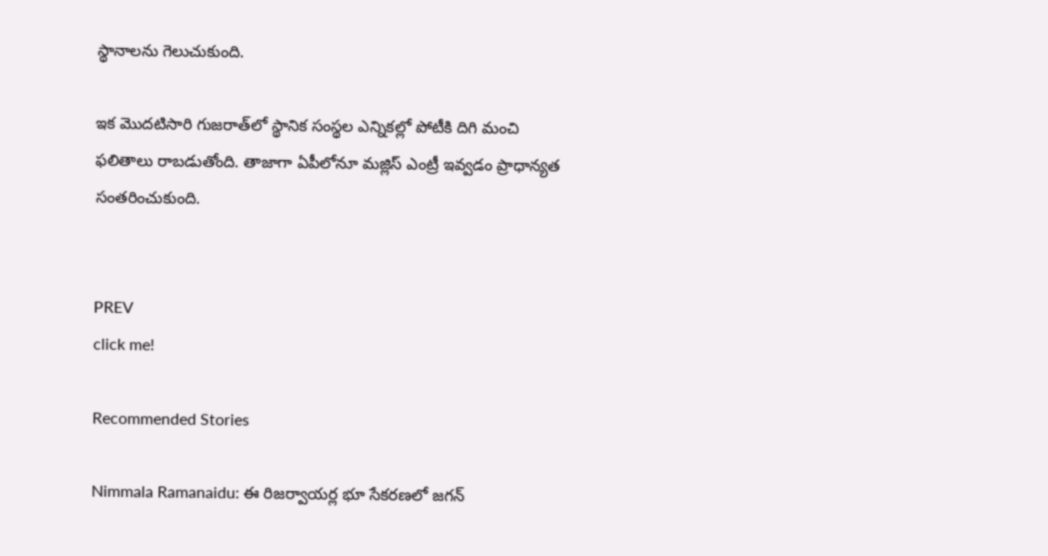స్థానాలను గెలుచుకుంది.

ఇక మొదటిసారి గుజరాత్‌లో స్థానిక సంస్థల ఎన్నికల్లో పోటీకి దిగి మంచి ఫలితాలు రాబడుతోంది. తాజాగా ఏపీలోనూ మజ్లిస్ ఎంట్రీ ఇవ్వడం ప్రాధాన్యత సంతరించుకుంది.


PREV
click me!

Recommended Stories

Nimmala Ramanaidu: ఈ రిజర్వాయర్ల భూ సేకరణలో జగన్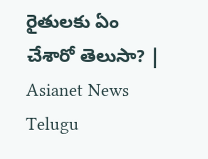రైతులకు ఏం చేశారో తెలుసా? | Asianet News Telugu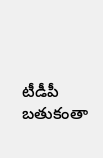టీడీపీ బతుకంతా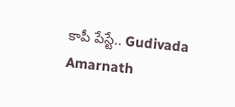కాపీ పేస్టే.. Gudivada Amarnath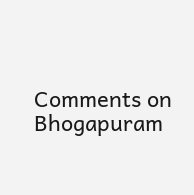Comments on Bhogapuram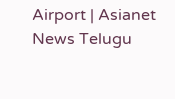Airport | Asianet News Telugu